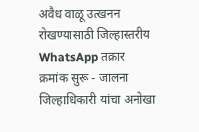अवैध वाळू उत्खनन रोखण्यासाठी जिल्हास्तरीय WhatsApp तक्रार क्रमांक सुरू - जालना जिल्हाधिकारी यांचा अनोखा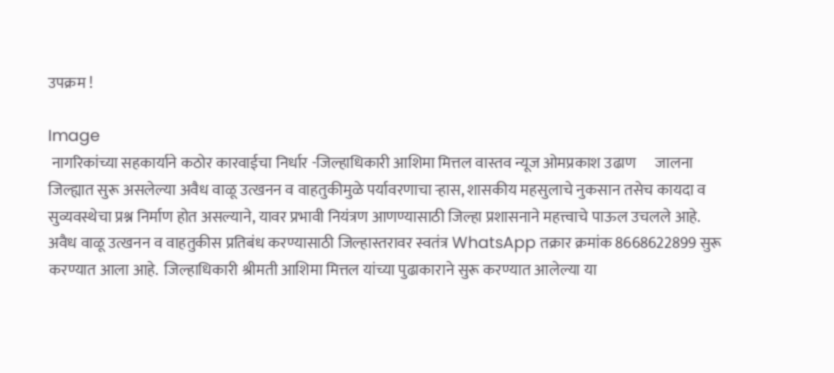उपक्रम !

Image
 नागरिकांच्या सहकार्याने कठोर कारवाईचा निर्धार -जिल्हाधिकारी आशिमा मित्तल वास्तव न्यूज ओमप्रकाश उढाण      जालना जिल्ह्यात सुरू असलेल्या अवैध वाळू उत्खनन व वाहतुकीमुळे पर्यावरणाचा ऱ्हास, शासकीय महसुलाचे नुकसान तसेच कायदा व सुव्यवस्थेचा प्रश्न निर्माण होत असल्याने, यावर प्रभावी नियंत्रण आणण्यासाठी जिल्हा प्रशासनाने महत्त्वाचे पाऊल उचलले आहे. अवैध वाळू उत्खनन व वाहतुकीस प्रतिबंध करण्यासाठी जिल्हास्तरावर स्वतंत्र WhatsApp तक्रार क्रमांक 8668622899 सुरू करण्यात आला आहे.  जिल्हाधिकारी श्रीमती आशिमा मित्तल यांच्या पुढाकाराने सुरू करण्यात आलेल्या या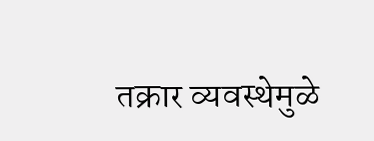तक्रार व्यवस्थेमुळे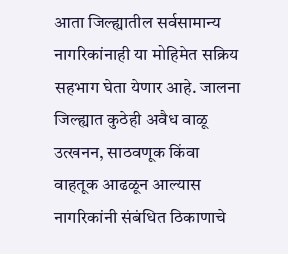आता जिल्ह्यातील सर्वसामान्य नागरिकांनाही या मोहिमेत सक्रिय सहभाग घेता येणार आहे. जालना जिल्ह्यात कुठेही अवैध वाळू उत्खनन, साठवणूक किंवा वाहतूक आढळून आल्यास नागरिकांनी संबंधित ठिकाणाचे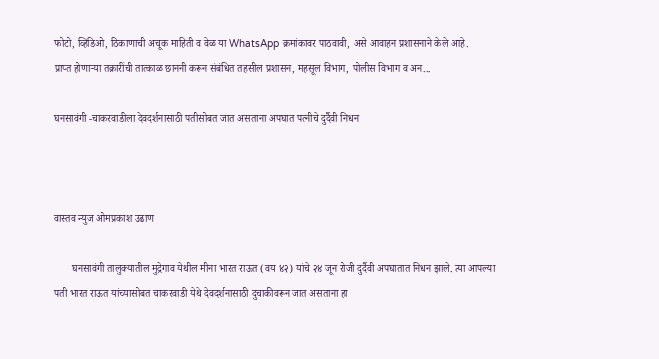फोटो, व्हिडिओ, ठिकाणाची अचूक माहिती व वेळ या WhatsApp क्रमांकावर पाठवावी, असे आवाहन प्रशासनाने केले आहे.      प्राप्त होणाऱ्या तक्रारींची तात्काळ छाननी करून संबंधित तहसील प्रशासन, महसूल विभाग, पोलीस विभाग व अन...

घनसावंगी -चाकरवाडीला देवदर्शनासाठी पतीसोबत जात असताना अपघात पत्नीचे दुर्दैवी निधन



वास्तव न्युज ओमप्रकाश उढाण

       घनसावंगी तालुक्यातील मुद्रेगाव येथील मीना भारत राऊत (वय ४२) यांचे २४ जून रोजी दुर्दैवी अपघातात निधन झाले. त्या आपल्या पती भारत राऊत यांच्यासोबत चाकरवाडी येथे देवदर्शनासाठी दुचाकीवरून जात असताना हा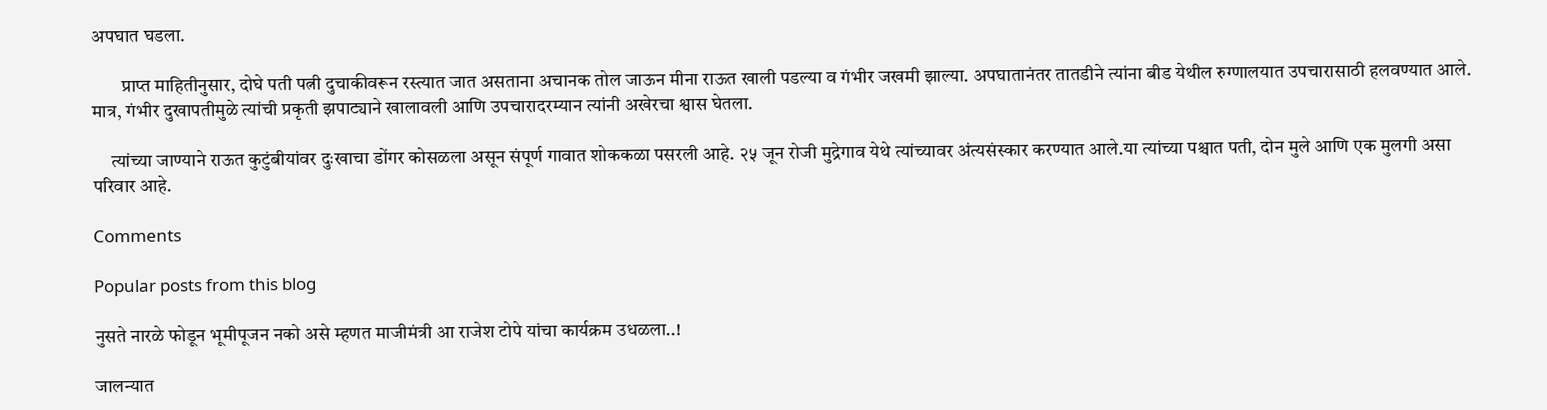अपघात घडला.

        प्राप्त माहितीनुसार, दोघे पती पत्नी दुचाकीवरून रस्त्यात जात असताना अचानक तोल जाऊन मीना राऊत खाली पडल्या व गंभीर जखमी झाल्या. अपघातानंतर तातडीने त्यांना बीड येथील रुग्णालयात उपचारासाठी हलवण्यात आले. मात्र, गंभीर दुखापतीमुळे त्यांची प्रकृती झपाट्याने खालावली आणि उपचारादरम्यान त्यांनी अखेरचा श्वास घेतला.

     त्यांच्या जाण्याने राऊत कुटुंबीयांवर दुःखाचा डोंगर कोसळला असून संपूर्ण गावात शोककळा पसरली आहे. २५ जून रोजी मुद्रेगाव येथे त्यांच्यावर अंत्यसंस्कार करण्यात आले.या त्यांच्या पश्चात पती, दोन मुले आणि एक मुलगी असा परिवार आहे.

Comments

Popular posts from this blog

नुसते नारळे फोडून भूमीपूजन नको असे म्हणत माजीमंत्री आ राजेश टोपे यांचा कार्यक्रम उधळला..!

जालन्यात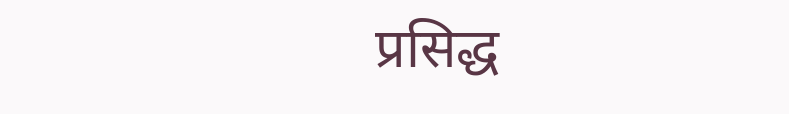प्रसिद्ध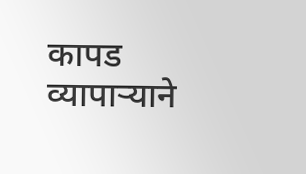कापड व्यापाऱ्याने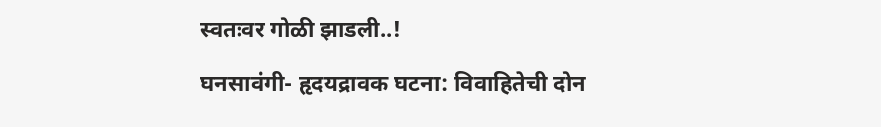स्वतःवर गोळी झाडली..!

घनसावंगी- हृदयद्रावक घटना: विवाहितेची दोन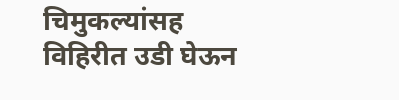चिमुकल्यांसह विहिरीत उडी घेऊन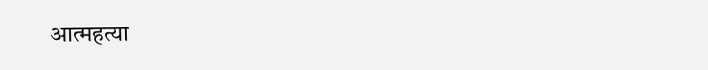आत्महत्या